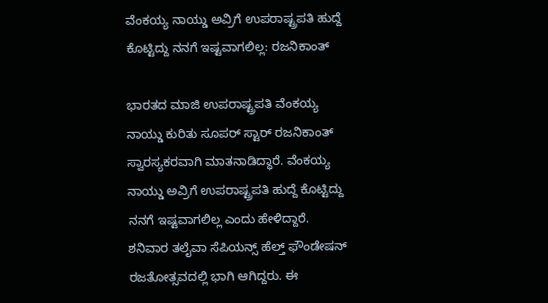ವೆಂಕಯ್ಯ ನಾಯ್ಡು ಅವ್ರಿಗೆ ಉಪರಾಷ್ಟ್ರಪತಿ ಹುದ್ದೆ ಕೊಟ್ಟಿದ್ದು ನನಗೆ ಇಷ್ಟವಾಗಲಿಲ್ಲ: ರಜನಿಕಾಂತ್

ಭಾರತದ ಮಾಜಿ ಉಪರಾಷ್ಟ್ರಪತಿ ವೆಂಕಯ್ಯ ನಾಯ್ಡು ಕುರಿತು ಸೂಪರ್ ಸ್ಟಾರ್ ರಜನಿಕಾಂತ್ ಸ್ವಾರಸ್ಯಕರವಾಗಿ ಮಾತನಾಡಿದ್ಧಾರೆ. ವೆಂಕಯ್ಯ ನಾಯ್ಡು ಅವ್ರಿಗೆ ಉಪರಾಷ್ಟ್ರಪತಿ ಹುದ್ದೆ ಕೊಟ್ಟಿದ್ದು ನನಗೆ ಇಷ್ಟವಾಗಲಿಲ್ಲ ಎಂದು ಹೇಳಿದ್ದಾರೆ. ಶನಿವಾರ ತಲೈವಾ ಸೆಪಿಯನ್ಸ್ ಹೆಲ್ತ್ ಫೌಂಡೇಷನ್ ರಜತೋತ್ಸವದಲ್ಲಿ ಭಾಗಿ ಆಗಿದ್ದರು. ಈ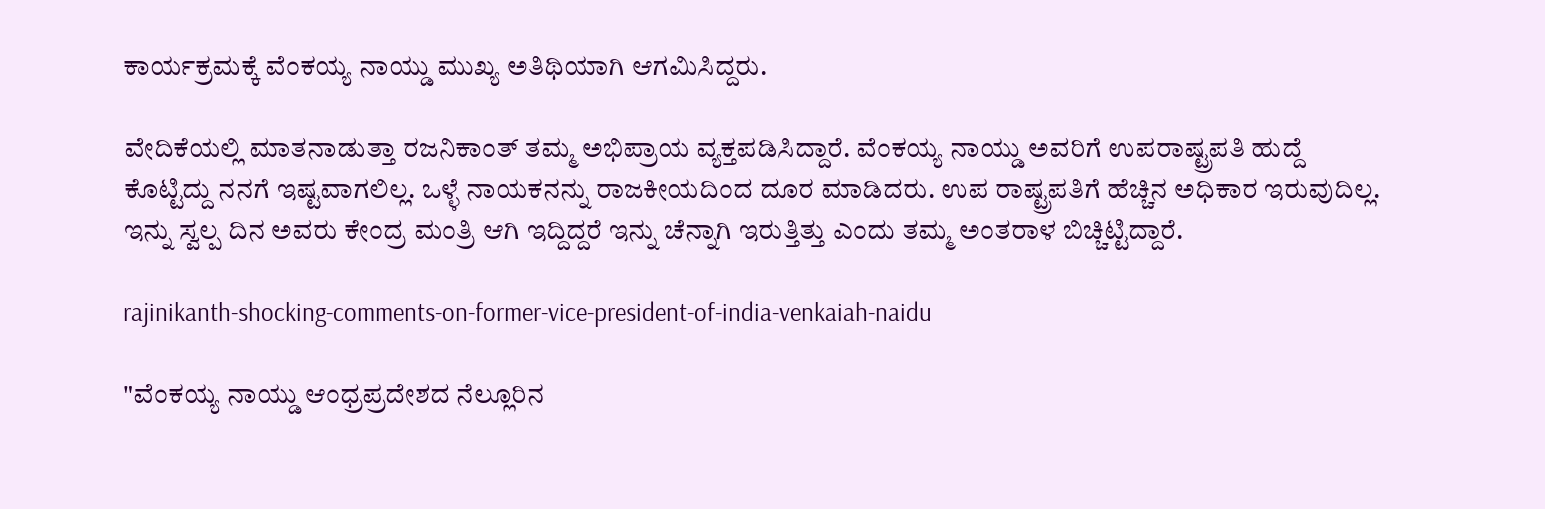ಕಾರ್ಯಕ್ರಮಕ್ಕೆ ವೆಂಕಯ್ಯ ನಾಯ್ಡು ಮುಖ್ಯ ಅತಿಥಿಯಾಗಿ ಆಗಮಿಸಿದ್ದರು.

ವೇದಿಕೆಯಲ್ಲಿ ಮಾತನಾಡುತ್ತಾ ರಜನಿಕಾಂತ್ ತಮ್ಮ ಅಭಿಪ್ರಾಯ ವ್ಯಕ್ತಪಡಿಸಿದ್ದಾರೆ. ವೆಂಕಯ್ಯ ನಾಯ್ಡು ಅವರಿಗೆ ಉಪರಾಷ್ಟ್ರಪತಿ ಹುದ್ದೆ ಕೊಟ್ಟಿದ್ದು ನನಗೆ ಇಷ್ಟವಾಗಲಿಲ್ಲ. ಒಳ್ಳೆ ನಾಯಕನನ್ನು ರಾಜಕೀಯದಿಂದ ದೂರ ಮಾಡಿದರು. ಉಪ ರಾಷ್ಟ್ರಪತಿಗೆ ಹೆಚ್ಚಿನ ಅಧಿಕಾರ ಇರುವುದಿಲ್ಲ. ಇನ್ನು ಸ್ವಲ್ಪ ದಿನ ಅವರು ಕೇಂದ್ರ ಮಂತ್ರಿ ಆಗಿ ಇದ್ದಿದ್ದರೆ ಇನ್ನು ಚೆನ್ನಾಗಿ ಇರುತ್ತಿತ್ತು ಎಂದು ತಮ್ಮ ಅಂತರಾಳ ಬಿಚ್ಚಿಟ್ಟಿದ್ದಾರೆ.

rajinikanth-shocking-comments-on-former-vice-president-of-india-venkaiah-naidu

"ವೆಂಕಯ್ಯ ನಾಯ್ಡು ಆಂಧ್ರಪ್ರದೇಶದ ನೆಲ್ಲೂರಿನ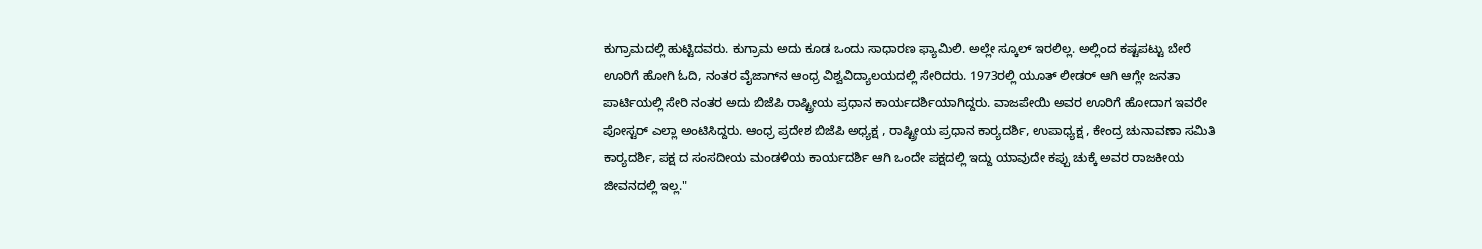ಕುಗ್ರಾಮದಲ್ಲಿ ಹುಟ್ಟಿದವರು. ಕುಗ್ರಾಮ ಅದು ಕೂಡ ಒಂದು ಸಾಧಾರಣ ಫ್ಯಾಮಿಲಿ. ಅಲ್ಲೇ ಸ್ಕೂಲ್ ಇರಲಿಲ್ಲ. ಅಲ್ಲಿಂದ ಕಷ್ಟಪಟ್ಟು ಬೇರೆ ಊರಿಗೆ ಹೋಗಿ ಓದಿ, ನಂತರ ವೈಜಾಗ್‌ನ ಆಂಧ್ರ ವಿಶ್ವವಿದ್ಯಾಲಯದಲ್ಲಿ ಸೇರಿದರು. 1973ರಲ್ಲಿ ಯೂತ್ ಲೀಡರ್ ಆಗಿ ಆಗ್ಲೇ ಜನತಾ ಪಾರ್ಟಿಯಲ್ಲಿ ಸೇರಿ ನಂತರ ಅದು ಬಿಜೆಪಿ ರಾಷ್ಟ್ರೀಯ ಪ್ರಧಾನ ಕಾರ್ಯದರ್ಶಿಯಾಗಿದ್ದರು. ವಾಜಪೇಯಿ ಅವರ ಊರಿಗೆ ಹೋದಾಗ ಇವರೇ ಪೋಸ್ಟರ್ ಎಲ್ಲಾ ಅಂಟಿಸಿದ್ದರು. ಆಂಧ್ರ ಪ್ರದೇಶ ಬಿಜೆಪಿ ಅಧ್ಯಕ್ಷ , ರಾಷ್ಟ್ರೀಯ ಪ್ರಧಾನ ಕಾರ‍್ಯದರ್ಶಿ, ಉಪಾಧ್ಯಕ್ಷ , ಕೇಂದ್ರ ಚುನಾವಣಾ ಸಮಿತಿ ಕಾರ‍್ಯದರ್ಶಿ, ಪಕ್ಷ ದ ಸಂಸದೀಯ ಮಂಡಳಿಯ ಕಾರ್ಯದರ್ಶಿ ಆಗಿ ಒಂದೇ ಪಕ್ಷದಲ್ಲಿ ಇದ್ದು ಯಾವುದೇ ಕಪ್ಪು ಚುಕ್ಕೆ ಅವರ ರಾಜಕೀಯ ಜೀವನದಲ್ಲಿ ಇಲ್ಲ."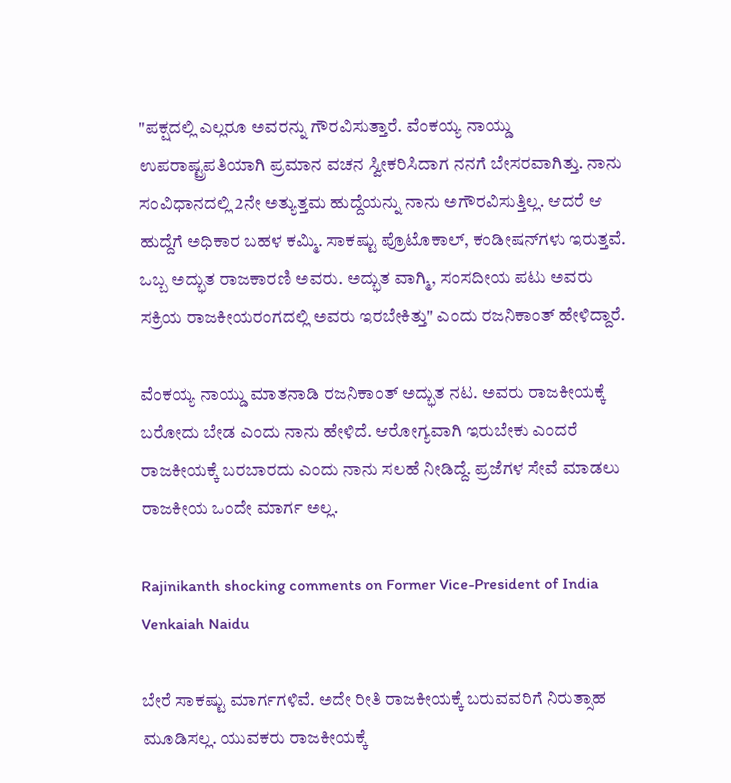"ಪಕ್ಷದಲ್ಲಿ ಎಲ್ಲರೂ ಅವರನ್ನು ಗೌರವಿಸುತ್ತಾರೆ. ವೆಂಕಯ್ಯ ನಾಯ್ಡು ಉಪರಾಷ್ಟ್ರಪತಿಯಾಗಿ ಪ್ರಮಾನ ವಚನ ಸ್ವೀಕರಿಸಿದಾಗ ನನಗೆ ಬೇಸರವಾಗಿತ್ತು. ನಾನು ಸಂವಿಧಾನದಲ್ಲಿ 2ನೇ ಅತ್ಯುತ್ತಮ ಹುದ್ದೆಯನ್ನು ನಾನು ಅಗೌರವಿಸುತ್ತಿಲ್ಲ. ಆದರೆ ಆ ಹುದ್ದೆಗೆ ಅಧಿಕಾರ ಬಹಳ ಕಮ್ಮಿ. ಸಾಕಷ್ಟು ಪ್ರೊಟೊಕಾಲ್, ಕಂಡೀಷನ್‌ಗಳು ಇರುತ್ತವೆ. ಒಬ್ಬ ಅದ್ಭುತ ರಾಜಕಾರಣಿ ಅವರು. ಅದ್ಭುತ ವಾಗ್ಮಿ, ಸಂಸದೀಯ ಪಟು ಅವರು ಸಕ್ರಿಯ ರಾಜಕೀಯರಂಗದಲ್ಲಿ ಅವರು ಇರಬೇಕಿತ್ತು" ಎಂದು ರಜನಿಕಾಂತ್ ಹೇಳಿದ್ದಾರೆ.

ವೆಂಕಯ್ಯ ನಾಯ್ಡು ಮಾತನಾಡಿ ರಜನಿಕಾಂತ್ ಅದ್ಭುತ ನಟ. ಅವರು ರಾಜಕೀಯಕ್ಕೆ ಬರೋದು ಬೇಡ ಎಂದು ನಾನು ಹೇಳಿದೆ. ಆರೋಗ್ಯವಾಗಿ ಇರುಬೇಕು ಎಂದರೆ ರಾಜಕೀಯಕ್ಕೆ ಬರಬಾರದು ಎಂದು ನಾನು ಸಲಹೆ ನೀಡಿದ್ದೆ. ಪ್ರಜೆಗಳ ಸೇವೆ ಮಾಡಲು ರಾಜಕೀಯ ಒಂದೇ ಮಾರ್ಗ ಅಲ್ಲ.

Rajinikanth shocking comments on Former Vice-President of India Venkaiah Naidu

ಬೇರೆ ಸಾಕಷ್ಟು ಮಾರ್ಗಗಳಿವೆ. ಅದೇ ರೀತಿ ರಾಜಕೀಯಕ್ಕೆ ಬರುವವರಿಗೆ ನಿರುತ್ಸಾಹ ಮೂಡಿಸಲ್ಲ. ಯುವಕರು ರಾಜಕೀಯಕ್ಕೆ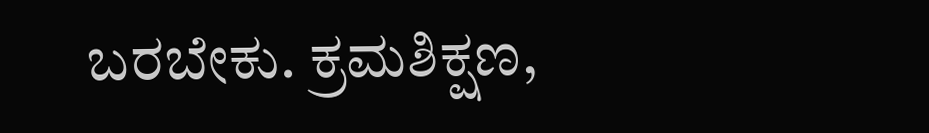ಬರಬೇಕು. ಕ್ರಮಶಿಕ್ಷಣ,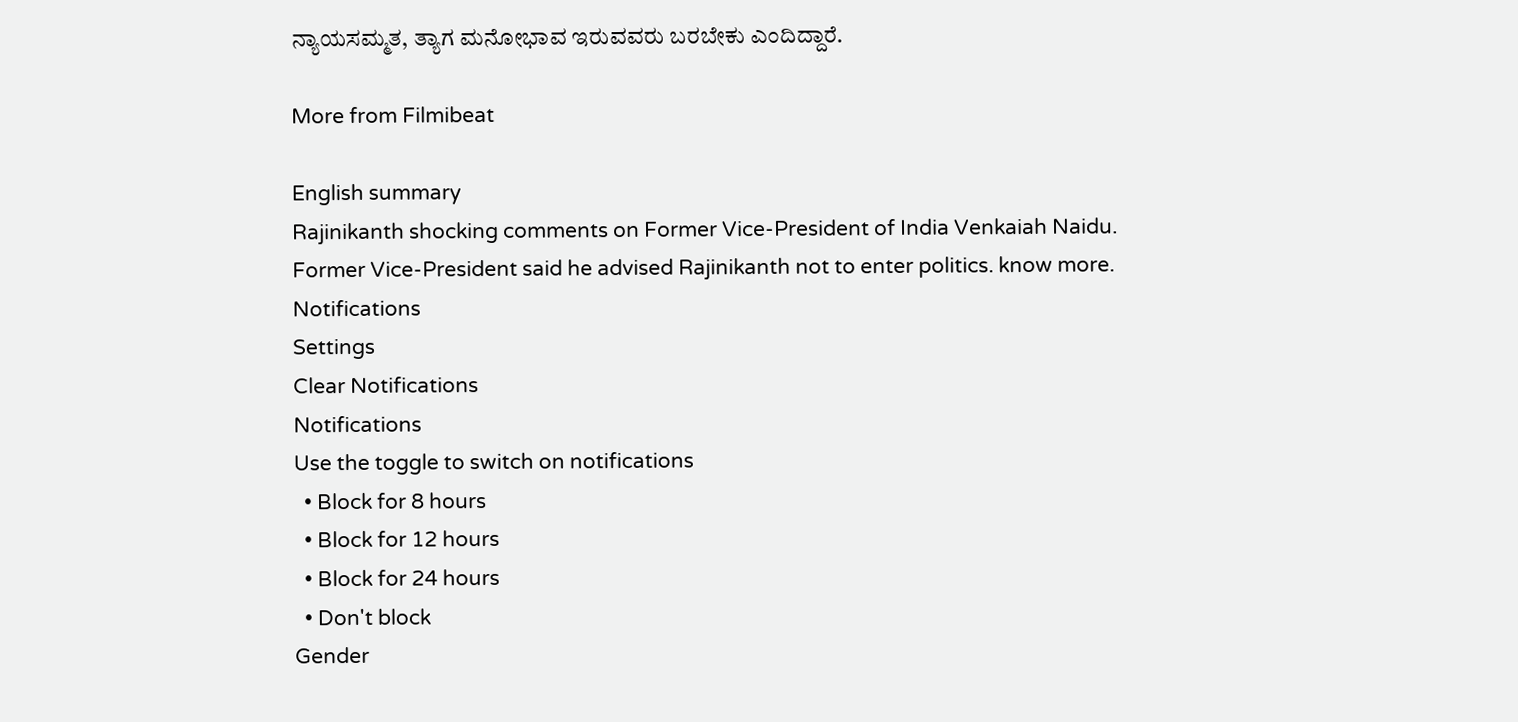ನ್ಯಾಯಸಮ್ಮತ, ತ್ಯಾಗ ಮನೋಭಾವ ಇರುವವರು ಬರಬೇಕು ಎಂದಿದ್ದಾರೆ.

More from Filmibeat

English summary
Rajinikanth shocking comments on Former Vice-President of India Venkaiah Naidu. Former Vice-President said he advised Rajinikanth not to enter politics. know more.
Notifications
Settings
Clear Notifications
Notifications
Use the toggle to switch on notifications
  • Block for 8 hours
  • Block for 12 hours
  • Block for 24 hours
  • Don't block
Gender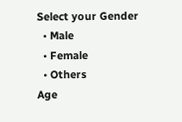Select your Gender
  • Male
  • Female
  • Others
Age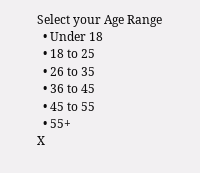Select your Age Range
  • Under 18
  • 18 to 25
  • 26 to 35
  • 36 to 45
  • 45 to 55
  • 55+
X